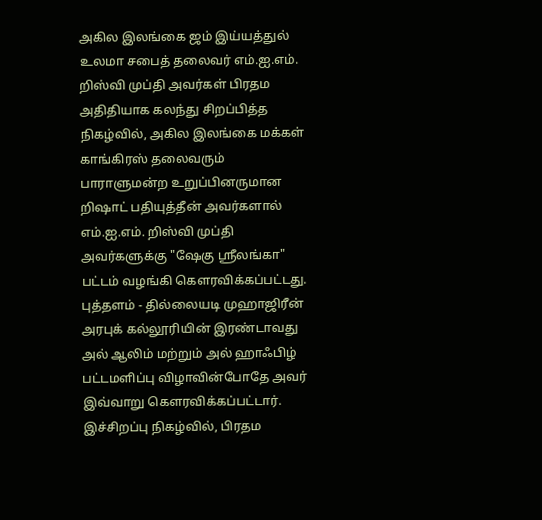அகில இலங்கை ஜம் இய்யத்துல் உலமா சபைத் தலைவர் எம்.ஐ.எம். றிஸ்வி முப்தி அவர்கள் பிரதம அதிதியாக கலந்து சிறப்பித்த நிகழ்வில், அகில இலங்கை மக்கள் காங்கிரஸ் தலைவரும் பாராளுமன்ற உறுப்பினருமான றிஷாட் பதியுத்தீன் அவர்களால் எம்.ஐ.எம். றிஸ்வி முப்தி அவர்களுக்கு "ஷேகு ஸ்ரீலங்கா" பட்டம் வழங்கி கௌரவிக்கப்பட்டது.
புத்தளம் - தில்லையடி முஹாஜிரீன் அரபுக் கல்லூரியின் இரண்டாவது அல் ஆலிம் மற்றும் அல் ஹாஃபிழ் பட்டமளிப்பு விழாவின்போதே அவர் இவ்வாறு கௌரவிக்கப்பட்டார்.
இச்சிறப்பு நிகழ்வில், பிரதம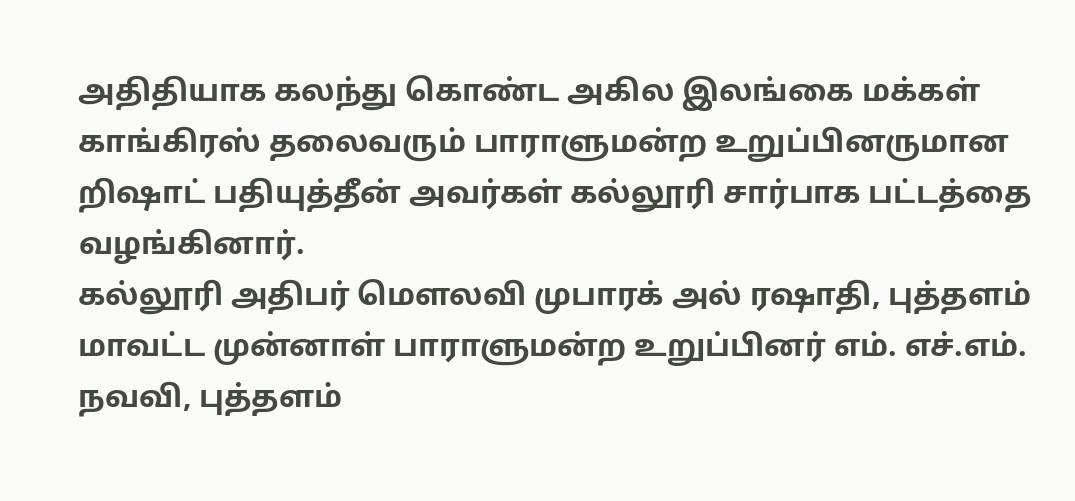அதிதியாக கலந்து கொண்ட அகில இலங்கை மக்கள் காங்கிரஸ் தலைவரும் பாராளுமன்ற உறுப்பினருமான றிஷாட் பதியுத்தீன் அவர்கள் கல்லூரி சார்பாக பட்டத்தை வழங்கினார்.
கல்லூரி அதிபர் மௌலவி முபாரக் அல் ரஷாதி, புத்தளம் மாவட்ட முன்னாள் பாராளுமன்ற உறுப்பினர் எம். எச்.எம். நவவி, புத்தளம்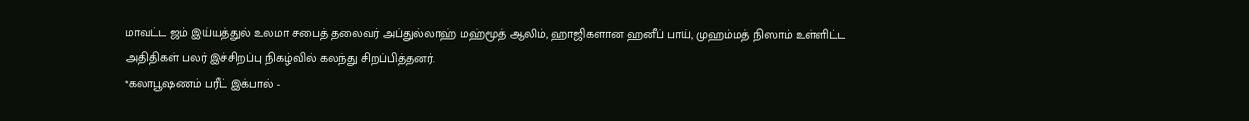மாவட்ட ஜம் இய்யத்துல் உலமா சபைத் தலைவர் அப்துல்லாஹ் மஹ்மூத் ஆலிம், ஹாஜிகளான ஹனீப் பாய், முஹம்மத் நிஸாம் உள்ளிட்ட அதிதிகள் பலர் இச்சிறப்பு நிகழ்வில் கலந்து சிறப்பித்தனர்.
*கலாபூஷணம் பரீட் இக்பால் -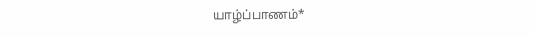யாழ்ப்பாணம்*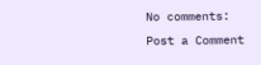No comments:
Post a Comment